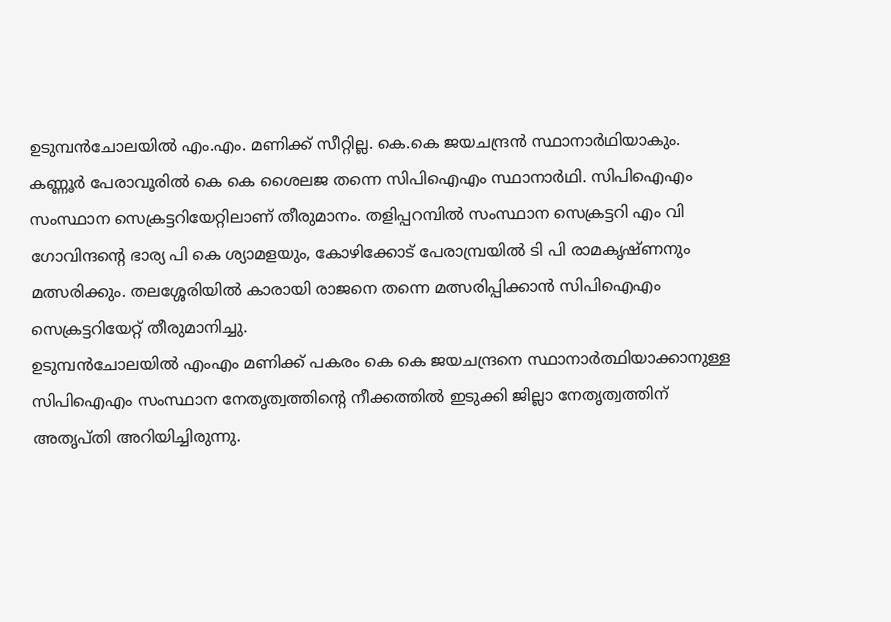ഉടുമ്പൻചോലയിൽ എം.എം. മണിക്ക് സീറ്റില്ല. കെ.കെ ജയചന്ദ്രൻ സ്ഥാനാർഥിയാകും. കണ്ണൂർ പേരാവൂരിൽ കെ കെ ശൈലജ തന്നെ സിപിഐഎം സ്ഥാനാർഥി. സിപിഐഎം സംസ്ഥാന സെക്രട്ടറിയേറ്റിലാണ് തീരുമാനം. തളിപ്പറമ്പിൽ സംസ്ഥാന സെക്രട്ടറി എം വി ഗോവിന്ദന്റെ ഭാര്യ പി കെ ശ്യാമളയും, കോഴിക്കോട് പേരാമ്പ്രയിൽ ടി പി രാമകൃഷ്ണനും മത്സരിക്കും. തലശ്ശേരിയിൽ കാരായി രാജനെ തന്നെ മത്സരിപ്പിക്കാൻ സിപിഐഎം സെക്രട്ടറിയേറ്റ് തീരുമാനിച്ചു.
ഉടുമ്പൻചോലയിൽ എംഎം മണിക്ക് പകരം കെ കെ ജയചന്ദ്രനെ സ്ഥാനാർത്ഥിയാക്കാനുള്ള സിപിഐഎം സംസ്ഥാന നേതൃത്വത്തിന്റെ നീക്കത്തിൽ ഇടുക്കി ജില്ലാ നേതൃത്വത്തിന് അതൃപ്തി അറിയിച്ചിരുന്നു.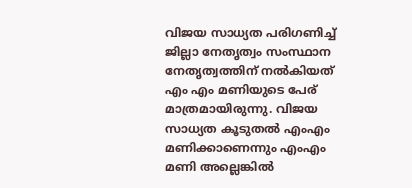വിജയ സാധ്യത പരിഗണിച്ച് ജില്ലാ നേതൃത്വം സംസ്ഥാന നേതൃത്വത്തിന് നൽകിയത് എം എം മണിയുടെ പേര് മാത്രമായിരുന്നു. വിജയ സാധ്യത കൂടുതൽ എംഎം മണിക്കാണെന്നും എംഎം മണി അല്ലെങ്കിൽ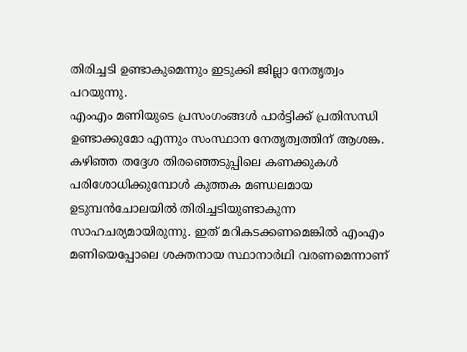തിരിച്ചടി ഉണ്ടാകുമെന്നും ഇടുക്കി ജില്ലാ നേതൃത്വം പറയുന്നു.
എംഎം മണിയുടെ പ്രസംഗംങ്ങൾ പാർട്ടിക്ക് പ്രതിസന്ധി ഉണ്ടാക്കുമോ എന്നും സംസ്ഥാന നേതൃത്വത്തിന് ആശങ്ക. കഴിഞ്ഞ തദ്ദേശ തിരഞ്ഞെടുപ്പിലെ കണക്കുകൾ പരിശോധിക്കുമ്പോൾ കുത്തക മണ്ഡലമായ ഉടുമ്പൻചോലയിൽ തിരിച്ചടിയുണ്ടാകുന്ന സാഹചര്യമായിരുന്നു. ഇത് മറികടക്കണമെങ്കിൽ എംഎം മണിയെപ്പോലെ ശക്തനായ സ്ഥാനാർഥി വരണമെന്നാണ്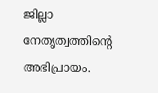ജില്ലാ നേതൃത്വത്തിന്റെ അഭിപ്രായം.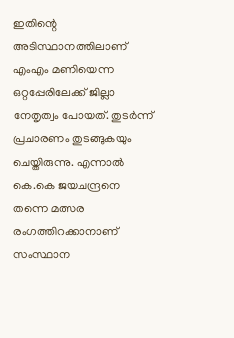ഇതിന്റെ അടിസ്ഥാനത്തിലാണ് എംഎം മണിയെന്ന ഒറ്റപ്പേരിലേക്ക് ജില്ലാ നേതൃത്വം പോയത്. തുടർന്ന് പ്രചാരണം തുടങ്ങുകയും ചെയ്തിരുന്നു. എന്നാൽ കെ.കെ ജയചന്ദ്രനെ തന്നെ മത്സര രംഗത്തിറക്കാനാണ് സംസ്ഥാന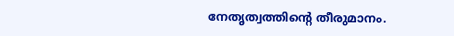നേതൃത്വത്തിന്റെ തീരുമാനം.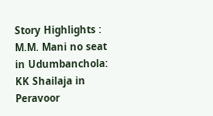Story Highlights : M.M. Mani no seat in Udumbanchola: KK Shailaja in Peravoor